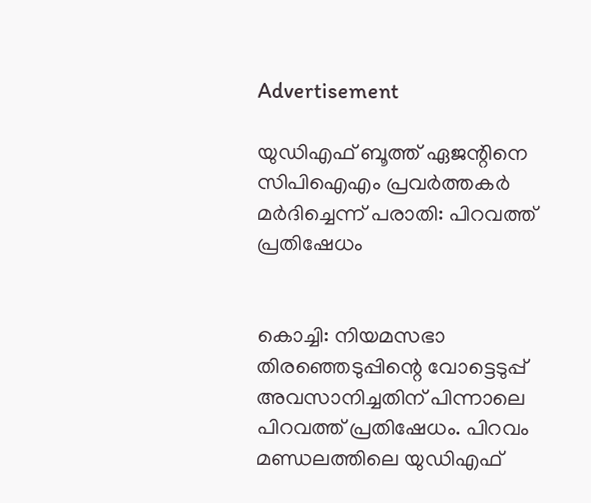Advertisement

യുഡിഎഫ് ബൂത്ത് ഏജന്റിനെ സിപിഐഎം പ്രവർത്തകർ മർദിച്ചെന്ന് പരാതി: പിറവത്ത് പ്രതിഷേധം


കൊച്ചി: നിയമസഭാ തിരഞ്ഞെടുപ്പിന്റെ വോട്ടെടുപ്പ് അവസാനിച്ചതിന് പിന്നാലെ പിറവത്ത് പ്രതിഷേധം. പിറവം മണ്ഡലത്തിലെ യുഡിഎഫ്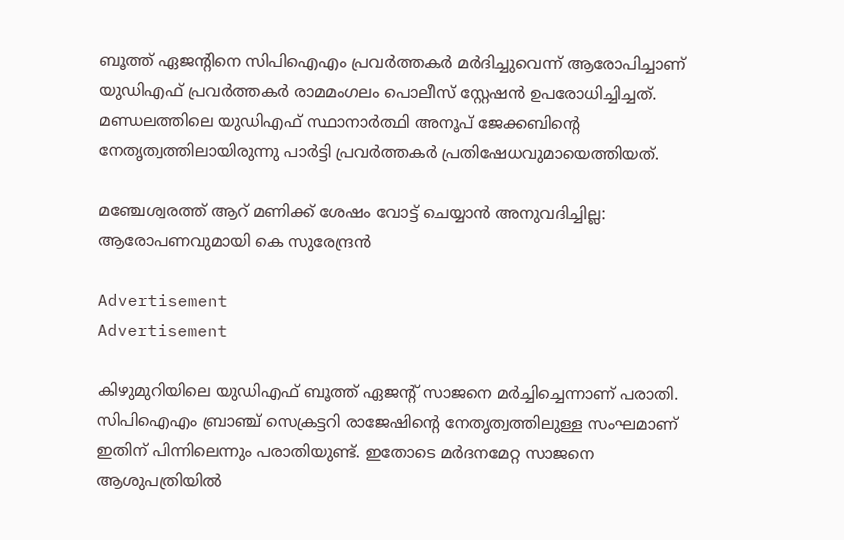ബൂത്ത് ഏജന്റിനെ സിപിഐഎം പ്രവർത്തകർ മർദിച്ചുവെന്ന് ആരോപിച്ചാണ് യുഡിഎഫ് പ്രവർത്തകർ രാമമംഗലം പൊലീസ് സ്റ്റേഷൻ ഉപരോധിച്ചിച്ചത്. മണ്ഡലത്തിലെ യുഡിഎഫ് സ്ഥാനാർത്ഥി അനൂപ് ജേക്കബിന്റെ നേതൃത്വത്തിലായിരുന്നു പാർട്ടി പ്രവർത്തകർ പ്രതിഷേധവുമായെത്തിയത്.

മഞ്ചേശ്വരത്ത് ആറ് മണിക്ക് ശേഷം വോട്ട് ചെയ്യാൻ അനുവദിച്ചില്ല: ആരോപണവുമായി കെ സുരേന്ദ്രൻ

Advertisement
Advertisement

കിഴുമുറിയിലെ യുഡിഎഫ് ബൂത്ത് ഏജന്റ് സാജനെ മർച്ചിച്ചെന്നാണ് പരാതി. സിപിഐഎം ബ്രാഞ്ച് സെക്രട്ടറി രാജേഷിന്റെ നേതൃത്വത്തിലുള്ള സംഘമാണ് ഇതിന് പിന്നിലെന്നും പരാതിയുണ്ട്. ഇതോടെ മർദനമേറ്റ സാജനെ ആശുപത്രിയിൽ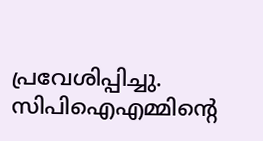പ്രവേശിപ്പിച്ചു. സിപിഐഎമ്മിന്റെ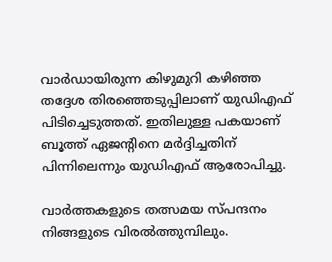വാർഡായിരുന്ന കിഴുമുറി കഴിഞ്ഞ തദ്ദേശ തിരഞ്ഞെടുപ്പിലാണ് യുഡിഎഫ് പിടിച്ചെടുത്തത്. ഇതിലുള്ള പകയാണ് ബൂത്ത് ഏജന്റിനെ മർദ്ദിച്ചതിന് പിന്നിലെന്നും യുഡിഎഫ് ആരോപിച്ചു.

വാര്‍ത്തകളുടെ തത്സമയ സ്പന്ദനം നിങ്ങളുടെ വിരല്‍ത്തുമ്പിലും.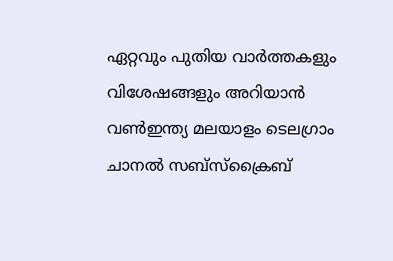ഏറ്റവും പുതിയ വാര്‍ത്തകളും വിശേഷങ്ങളും അറിയാന്‍ വണ്‍ഇന്ത്യ മലയാളം ടെലഗ്രാം ചാനല്‍ സബ്‌സ്‌ക്രൈബ്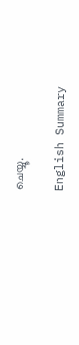ചെയ്യൂ.

English Summary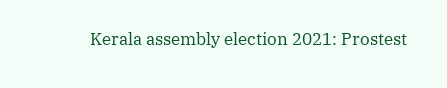Kerala assembly election 2021: Prostest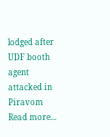lodged after UDF booth agent attacked in Piravom
Read more...